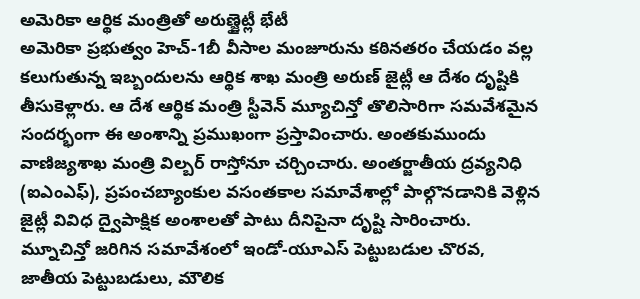అమెరికా ఆర్థిక మంత్రితో అరుణ్జైట్లీ భేటీ
అమెరికా ప్రభుత్వం హెచ్-1బీ వీసాల మంజూరును కఠినతరం చేయడం వల్ల కలుగుతున్న ఇబ్బందులను ఆర్థిక శాఖ మంత్రి అరుణ్ జైట్లీ ఆ దేశం దృష్టికి తీసుకెళ్లారు. ఆ దేశ ఆర్థిక మంత్రి స్టీవెన్ మ్యూచిన్తో తొలిసారిగా సమవేశమైన సందర్భంగా ఈ అంశాన్ని ప్రముఖంగా ప్రస్తావించారు. అంతకుముందు వాణిజ్యశాఖ మంత్రి విల్బర్ రాస్తోనూ చర్చించారు. అంతర్జాతీయ ద్రవ్యనిధి (ఐఎంఎఫ్), ప్రపంచబ్యాంకుల వసంతకాల సమావేశాల్లో పాల్గొనడానికి వెళ్లిన జైట్లీ వివిధ ద్వైపాక్షిక అంశాలతో పాటు దీనిపైనా దృష్టి సారించారు. మ్నూచిన్తో జరిగిన సమావేశంలో ఇండో-యూఎస్ పెట్టుబడుల చొరవ, జాతీయ పెట్టుబడులు, మౌలిక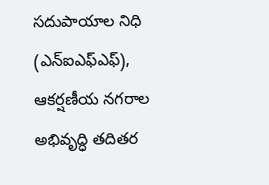సదుపాయాల నిధి (ఎన్ఐఎఫ్ఎఫ్), ఆకర్షణీయ నగరాల అభివృద్ధి తదితర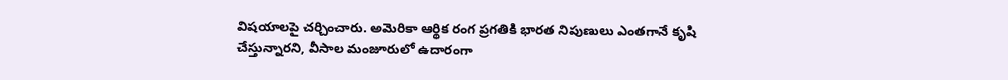విషయాలపై చర్చించారు. అమెరికా ఆర్థిక రంగ ప్రగతికి భారత నిపుణులు ఎంతగానే కృషి చేస్తున్నారని, వీసాల మంజూరులో ఉదారంగా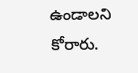ఉండాలని కోరారు.